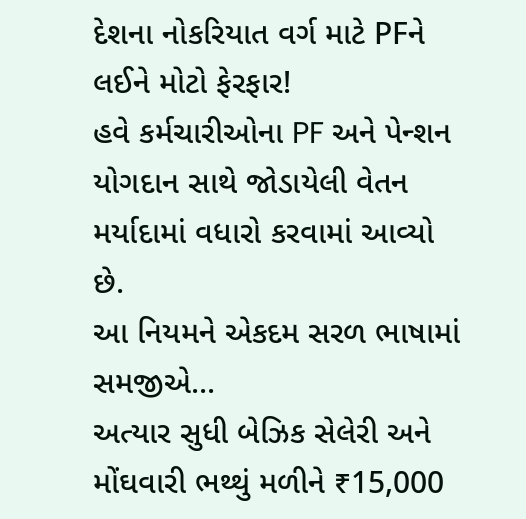દેશના નોકરિયાત વર્ગ માટે PFને લઈને મોટો ફેરફાર!
હવે કર્મચારીઓના PF અને પેન્શન યોગદાન સાથે જોડાયેલી વેતન મર્યાદામાં વધારો કરવામાં આવ્યો છે.
આ નિયમને એકદમ સરળ ભાષામાં સમજીએ...
અત્યાર સુધી બેઝિક સેલેરી અને મોંઘવારી ભથ્થું મળીને ₹15,000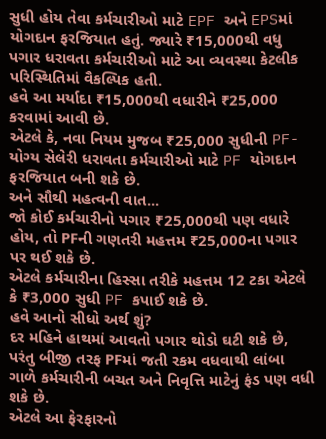સુધી હોય તેવા કર્મચારીઓ માટે EPF અને EPSમાં યોગદાન ફરજિયાત હતું. જ્યારે ₹15,000થી વધુ પગાર ધરાવતા કર્મચારીઓ માટે આ વ્યવસ્થા કેટલીક પરિસ્થિતિમાં વૈકલ્પિક હતી.
હવે આ મર્યાદા ₹15,000થી વધારીને ₹25,000 કરવામાં આવી છે.
એટલે કે, નવા નિયમ મુજબ ₹25,000 સુધીની PF-યોગ્ય સેલેરી ધરાવતા કર્મચારીઓ માટે PF યોગદાન ફરજિયાત બની શકે છે.
અને સૌથી મહત્વની વાત...
જો કોઈ કર્મચારીનો પગાર ₹25,000થી પણ વધારે હોય, તો PFની ગણતરી મહત્તમ ₹25,000ના પગાર પર થઈ શકે છે.
એટલે કર્મચારીના હિસ્સા તરીકે મહત્તમ 12 ટકા એટલે કે ₹3,000 સુધી PF કપાઈ શકે છે.
હવે આનો સીધો અર્થ શું?
દર મહિને હાથમાં આવતો પગાર થોડો ઘટી શકે છે, પરંતુ બીજી તરફ PFમાં જતી રકમ વધવાથી લાંબા ગાળે કર્મચારીની બચત અને નિવૃત્તિ માટેનું ફંડ પણ વધી શકે છે.
એટલે આ ફેરફારનો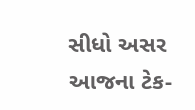સીધો અસર આજના ટેક-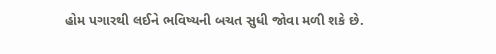હોમ પગારથી લઈને ભવિષ્યની બચત સુધી જોવા મળી શકે છે.